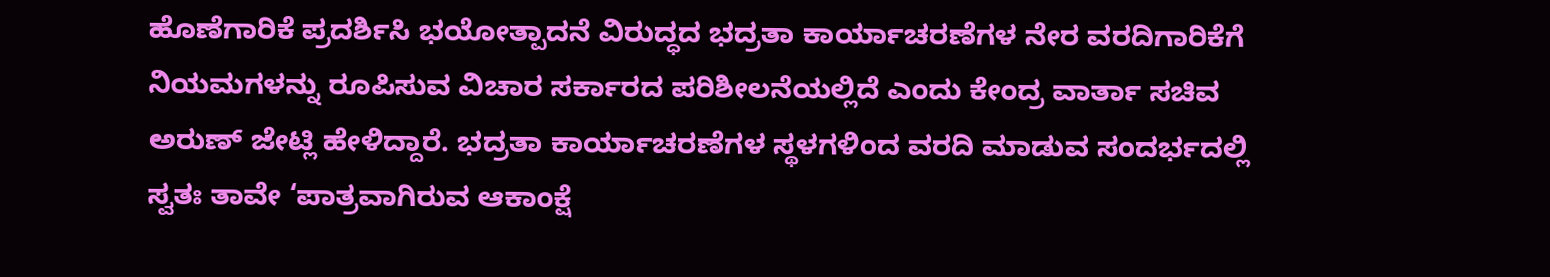ಹೊಣೆಗಾರಿಕೆ ಪ್ರದರ್ಶಿಸಿ ಭಯೋತ್ಪಾದನೆ ವಿರುದ್ಧದ ಭದ್ರತಾ ಕಾರ್ಯಾಚರಣೆಗಳ ನೇರ ವರದಿಗಾರಿಕೆಗೆ ನಿಯಮಗಳನ್ನು ರೂಪಿಸುವ ವಿಚಾರ ಸರ್ಕಾರದ ಪರಿಶೀಲನೆಯಲ್ಲಿದೆ ಎಂದು ಕೇಂದ್ರ ವಾರ್ತಾ ಸಚಿವ ಅರುಣ್ ಜೇಟ್ಲಿ ಹೇಳಿದ್ದಾರೆ. ಭದ್ರತಾ ಕಾರ್ಯಾಚರಣೆಗಳ ಸ್ಥಳಗಳಿಂದ ವರದಿ ಮಾಡುವ ಸಂದರ್ಭದಲ್ಲಿ ಸ್ವತಃ ತಾವೇ ‘ಪಾತ್ರವಾಗಿರುವ ಆಕಾಂಕ್ಷೆ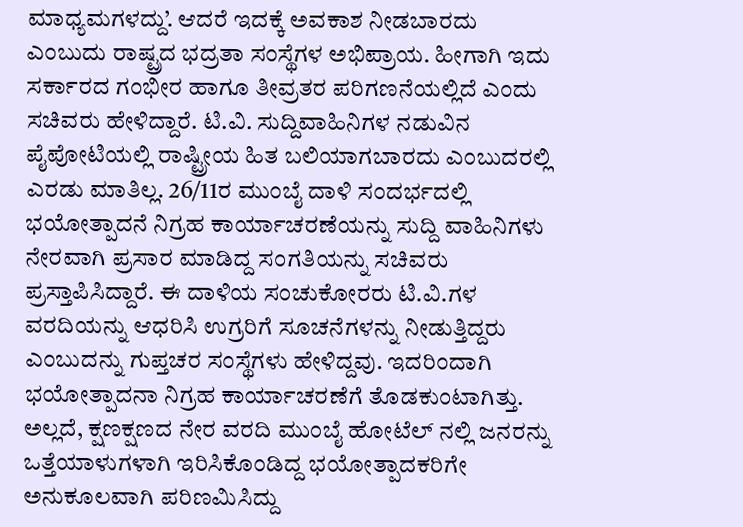ಮಾಧ್ಯಮಗಳದ್ದು’. ಆದರೆ ಇದಕ್ಕೆ ಅವಕಾಶ ನೀಡಬಾರದು ಎಂಬುದು ರಾಷ್ಟ್ರದ ಭದ್ರತಾ ಸಂಸ್ಥೆಗಳ ಅಭಿಪ್ರಾಯ. ಹೀಗಾಗಿ ಇದು ಸರ್ಕಾರದ ಗಂಭೀರ ಹಾಗೂ ತೀವ್ರತರ ಪರಿಗಣನೆಯಲ್ಲಿದೆ ಎಂದು ಸಚಿವರು ಹೇಳಿದ್ದಾರೆ. ಟಿ.ವಿ. ಸುದ್ದಿವಾಹಿನಿಗಳ ನಡುವಿನ ಪೈಪೋಟಿಯಲ್ಲಿ ರಾಷ್ಟ್ರೀಯ ಹಿತ ಬಲಿಯಾಗಬಾರದು ಎಂಬುದರಲ್ಲಿ ಎರಡು ಮಾತಿಲ್ಲ. 26/11ರ ಮುಂಬೈ ದಾಳಿ ಸಂದರ್ಭದಲ್ಲಿ ಭಯೋತ್ಪಾದನೆ ನಿಗ್ರಹ ಕಾರ್ಯಾಚರಣೆಯನ್ನು ಸುದ್ದಿ ವಾಹಿನಿಗಳು ನೇರವಾಗಿ ಪ್ರಸಾರ ಮಾಡಿದ್ದ ಸಂಗತಿಯನ್ನು ಸಚಿವರು ಪ್ರಸ್ತಾಪಿಸಿದ್ದಾರೆ. ಈ ದಾಳಿಯ ಸಂಚುಕೋರರು ಟಿ.ವಿ.ಗಳ ವರದಿಯನ್ನು ಆಧರಿಸಿ ಉಗ್ರರಿಗೆ ಸೂಚನೆಗಳನ್ನು ನೀಡುತ್ತಿದ್ದರು ಎಂಬುದನ್ನು ಗುಪ್ತಚರ ಸಂಸ್ಥೆಗಳು ಹೇಳಿದ್ದವು. ಇದರಿಂದಾಗಿ ಭಯೋತ್ಪಾದನಾ ನಿಗ್ರಹ ಕಾರ್ಯಾಚರಣೆಗೆ ತೊಡಕುಂಟಾಗಿತ್ತು. ಅಲ್ಲದೆ, ಕ್ಷಣಕ್ಷಣದ ನೇರ ವರದಿ ಮುಂಬೈ ಹೋಟೆಲ್ ನಲ್ಲಿ ಜನರನ್ನು ಒತ್ತೆಯಾಳುಗಳಾಗಿ ಇರಿಸಿಕೊಂಡಿದ್ದ ಭಯೋತ್ಪಾದಕರಿಗೇ ಅನುಕೂಲವಾಗಿ ಪರಿಣಮಿಸಿದ್ದು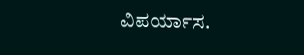ವಿಪರ್ಯಾಸ.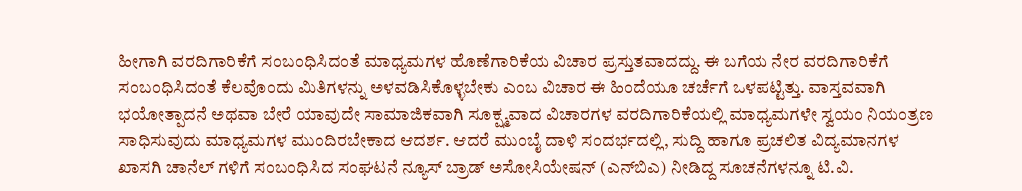ಹೀಗಾಗಿ ವರದಿಗಾರಿಕೆಗೆ ಸಂಬಂಧಿಸಿದಂತೆ ಮಾಧ್ಯಮಗಳ ಹೊಣೆಗಾರಿಕೆಯ ವಿಚಾರ ಪ್ರಸ್ತುತವಾದದ್ದು. ಈ ಬಗೆಯ ನೇರ ವರದಿಗಾರಿಕೆಗೆ ಸಂಬಂಧಿಸಿದಂತೆ ಕೆಲವೊಂದು ಮಿತಿಗಳನ್ನು ಅಳವಡಿಸಿಕೊಳ್ಳಬೇಕು ಎಂಬ ವಿಚಾರ ಈ ಹಿಂದೆಯೂ ಚರ್ಚೆಗೆ ಒಳಪಟ್ಟಿತ್ತು. ವಾಸ್ತವವಾಗಿ ಭಯೋತ್ಪಾದನೆ ಅಥವಾ ಬೇರೆ ಯಾವುದೇ ಸಾಮಾಜಿಕವಾಗಿ ಸೂಕ್ಷ್ಮವಾದ ವಿಚಾರಗಳ ವರದಿಗಾರಿಕೆಯಲ್ಲಿ ಮಾಧ್ಯಮಗಳೇ ಸ್ವಯಂ ನಿಯಂತ್ರಣ ಸಾಧಿಸುವುದು ಮಾಧ್ಯಮಗಳ ಮುಂದಿರಬೇಕಾದ ಆದರ್ಶ. ಆದರೆ ಮುಂಬೈ ದಾಳಿ ಸಂದರ್ಭದಲ್ಲಿ, ಸುದ್ದಿ ಹಾಗೂ ಪ್ರಚಲಿತ ವಿದ್ಯಮಾನಗಳ ಖಾಸಗಿ ಚಾನೆಲ್ ಗಳಿಗೆ ಸಂಬಂಧಿಸಿದ ಸಂಘಟನೆ ನ್ಯೂಸ್ ಬ್ರಾಡ್ ಅಸೋಸಿಯೇಷನ್ (ಎನ್‌ಬಿಎ) ನೀಡಿದ್ದ ಸೂಚನೆಗಳನ್ನೂ ಟಿ.ವಿ.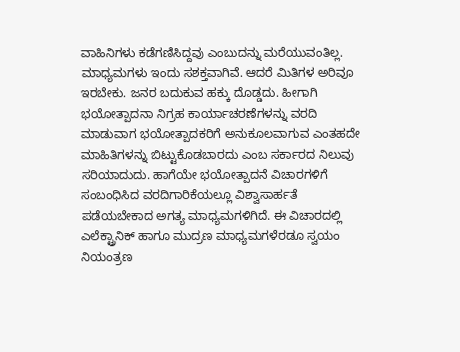ವಾಹಿನಿಗಳು ಕಡೆಗಣಿಸಿದ್ದವು ಎಂಬುದನ್ನು ಮರೆಯುವಂತಿಲ್ಲ. ಮಾಧ್ಯಮಗಳು ಇಂದು ಸಶಕ್ತವಾಗಿವೆ. ಆದರೆ ಮಿತಿಗಳ ಅರಿವೂ ಇರಬೇಕು. ಜನರ ಬದುಕುವ ಹಕ್ಕು ದೊಡ್ಡದು. ಹೀಗಾಗಿ ಭಯೋತ್ಪಾದನಾ ನಿಗ್ರಹ ಕಾರ್ಯಾಚರಣೆಗಳನ್ನು ವರದಿ ಮಾಡುವಾಗ ಭಯೋತ್ಪಾದಕರಿಗೆ ಅನುಕೂಲವಾಗುವ ಎಂತಹದೇ ಮಾಹಿತಿಗಳನ್ನು ಬಿಟ್ಟುಕೊಡಬಾರದು ಎಂಬ ಸರ್ಕಾರದ ನಿಲುವು ಸರಿಯಾದುದು. ಹಾಗೆಯೇ ಭಯೋತ್ಪಾದನೆ ವಿಚಾರಗಳಿಗೆ ಸಂಬಂಧಿಸಿದ ವರದಿಗಾರಿಕೆಯಲ್ಲೂ ವಿಶ್ವಾಸಾರ್ಹತೆ ಪಡೆಯಬೇಕಾದ ಅಗತ್ಯ ಮಾಧ್ಯಮಗಳಿಗಿದೆ. ಈ ವಿಚಾರದಲ್ಲಿ ಎಲೆಕ್ಟ್ರಾನಿಕ್ ಹಾಗೂ ಮುದ್ರಣ ಮಾಧ್ಯಮಗಳೆರಡೂ ಸ್ವಯಂ ನಿಯಂತ್ರಣ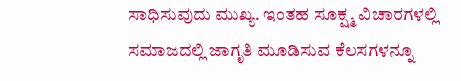ಸಾಧಿಸುವುದು ಮುಖ್ಯ. ಇಂತಹ ಸೂಕ್ಷ್ಮ ವಿಚಾರಗಳಲ್ಲಿ ಸಮಾಜದಲ್ಲಿ ಜಾಗೃತಿ ಮೂಡಿಸುವ ಕೆಲಸಗಳನ್ನೂ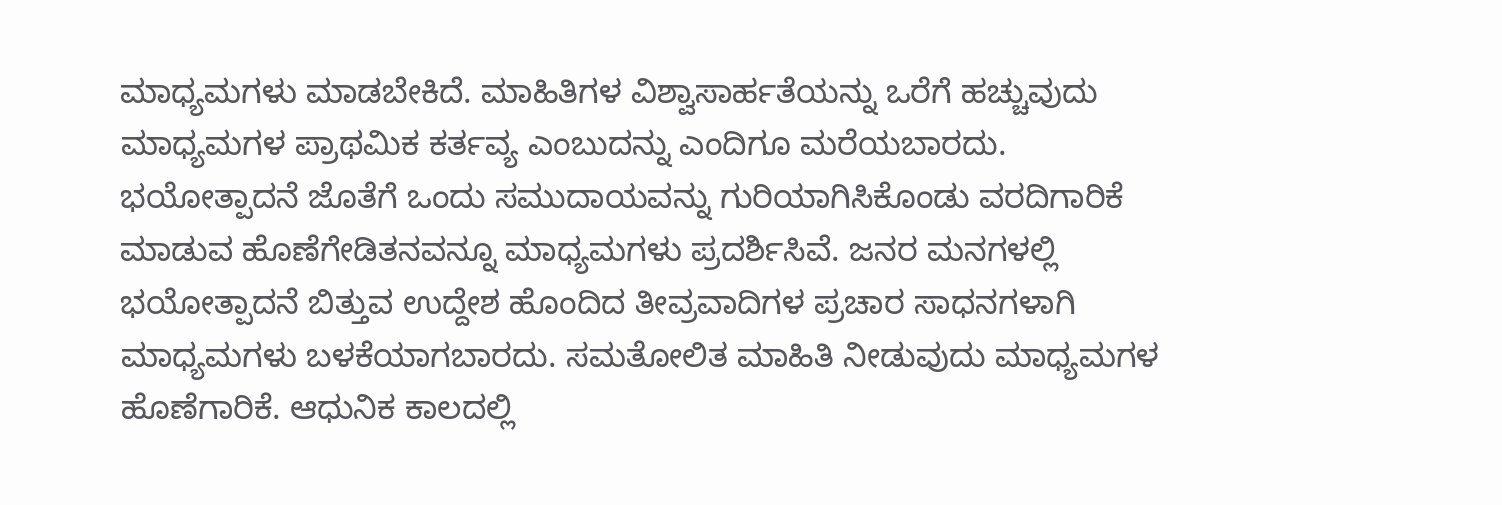ಮಾಧ್ಯಮಗಳು ಮಾಡಬೇಕಿದೆ. ಮಾಹಿತಿಗಳ ವಿಶ್ವಾಸಾರ್ಹತೆಯನ್ನು ಒರೆಗೆ ಹಚ್ಚುವುದು ಮಾಧ್ಯಮಗಳ ಪ್ರಾಥಮಿಕ ಕರ್ತವ್ಯ ಎಂಬುದನ್ನು ಎಂದಿಗೂ ಮರೆಯಬಾರದು. ಭಯೋತ್ಪಾದನೆ ಜೊತೆಗೆ ಒಂದು ಸಮುದಾಯವನ್ನು ಗುರಿಯಾಗಿಸಿಕೊಂಡು ವರದಿಗಾರಿಕೆ ಮಾಡುವ ಹೊಣೆಗೇಡಿತನವನ್ನೂ ಮಾಧ್ಯಮಗಳು ಪ್ರದರ್ಶಿಸಿವೆ. ಜನರ ಮನಗಳಲ್ಲಿ ಭಯೋತ್ಪಾದನೆ ಬಿತ್ತುವ ಉದ್ದೇಶ ಹೊಂದಿದ ತೀವ್ರವಾದಿಗಳ ಪ್ರಚಾರ ಸಾಧನಗಳಾಗಿ ಮಾಧ್ಯಮಗಳು ಬಳಕೆಯಾಗಬಾರದು. ಸಮತೋಲಿತ ಮಾಹಿತಿ ನೀಡುವುದು ಮಾಧ್ಯಮಗಳ ಹೊಣೆಗಾರಿಕೆ. ಆಧುನಿಕ ಕಾಲದಲ್ಲಿ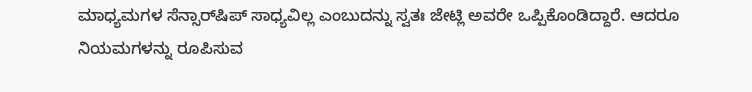ಮಾಧ್ಯಮಗಳ ಸೆನ್ಸಾರ್‌ಷಿಪ್ ಸಾಧ್ಯವಿಲ್ಲ ಎಂಬುದನ್ನು ಸ್ವತಃ ಜೇಟ್ಲಿ ಅವರೇ ಒಪ್ಪಿಕೊಂಡಿದ್ದಾರೆ. ಆದರೂ ನಿಯಮಗಳನ್ನು ರೂಪಿಸುವ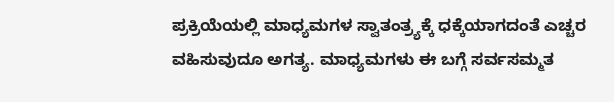ಪ್ರಕ್ರಿಯೆಯಲ್ಲಿ ಮಾಧ್ಯಮಗಳ ಸ್ವಾತಂತ್ರ್ಯಕ್ಕೆ ಧಕ್ಕೆಯಾಗದಂತೆ ಎಚ್ಚರ ವಹಿಸುವುದೂ ಅಗತ್ಯ. ಮಾಧ್ಯಮಗಳು ಈ ಬಗ್ಗೆ ಸರ್ವಸಮ್ಮತ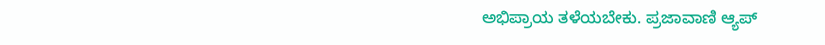ಅಭಿಪ್ರಾಯ ತಳೆಯಬೇಕು. ಪ್ರಜಾವಾಣಿ ಆ್ಯಪ್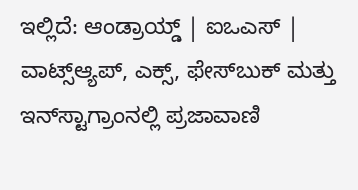ಇಲ್ಲಿದೆ: ಆಂಡ್ರಾಯ್ಡ್ | ಐಒಎಸ್ | ವಾಟ್ಸ್ಆ್ಯಪ್, ಎಕ್ಸ್, ಫೇಸ್‌ಬುಕ್ ಮತ್ತು ಇನ್‌ಸ್ಟಾಗ್ರಾಂನಲ್ಲಿ ಪ್ರಜಾವಾಣಿ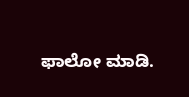ಫಾಲೋ ಮಾಡಿ.